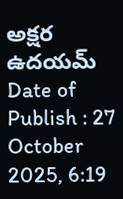అక్షర ఉదయమ్
Date of Publish : 27 October 2025, 6:19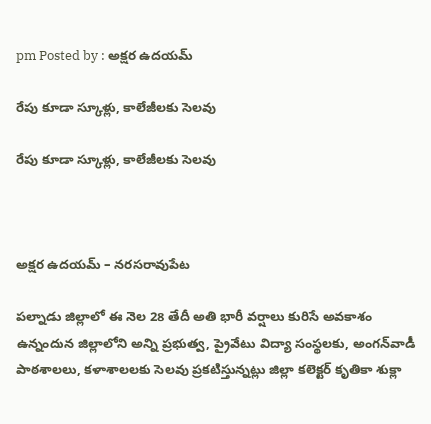pm Posted by : అక్షర ఉదయమ్

రేపు కూడా స్కూళ్లు, కాలేజీలకు సెలవు

రేపు కూడా స్కూళ్లు, కాలేజీలకు సెలవు



అక్షర ఉదయమ్ – నరసరావుపేట

పల్నాడు జిల్లాలో ఈ నెల 28 తేదీ అతి భారీ వర్షాలు కురిసే అవకాశం ఉన్నందున జిల్లాలోని అన్ని ప్రభుత్వ, ప్రైవేటు విద్యా సంస్థలకు, అంగన్‌వాడీ పాఠశాలలు, కళాశాలలకు సెలవు ప్రకటిస్తున్నట్లు జిల్లా కలెక్టర్ కృతికా శుక్లా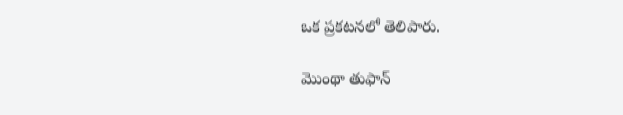ఒక ప్రకటనలో తెలిపారు.

మొంథా తుఫాన్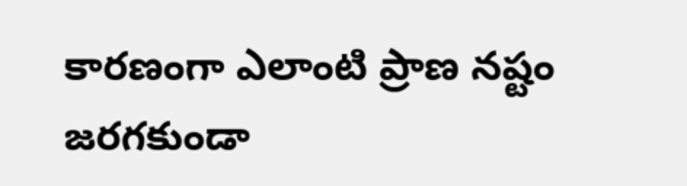కారణంగా ఎలాంటి ప్రాణ నష్టం జరగకుండా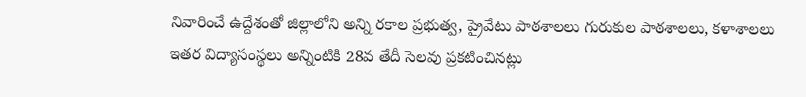నివారించే ఉద్దేశంతో జిల్లాలోని అన్ని రకాల ప్రభుత్వ, ప్రైవేటు పాఠశాలలు గురుకుల పాఠశాలలు, కళాశాలలు ఇతర విద్యాసంస్థలు అన్నింటికి 28వ తేదీ సెలవు ప్రకటించినట్లు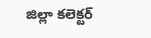జిల్లా కలెక్టర్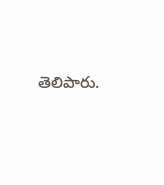తెలిపారు.